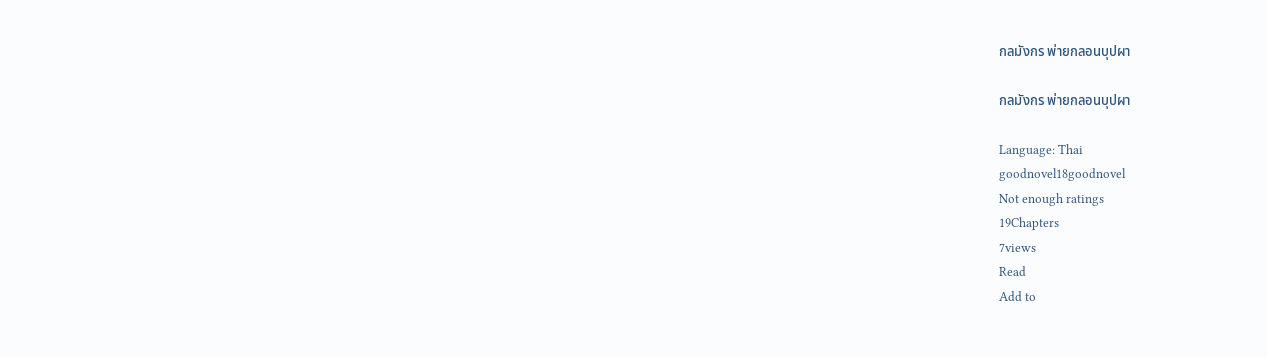กลมังกร พ่ายกลอนบุปผา

กลมังกร พ่ายกลอนบุปผา

Language: Thai
goodnovel18goodnovel
Not enough ratings
19Chapters
7views
Read
Add to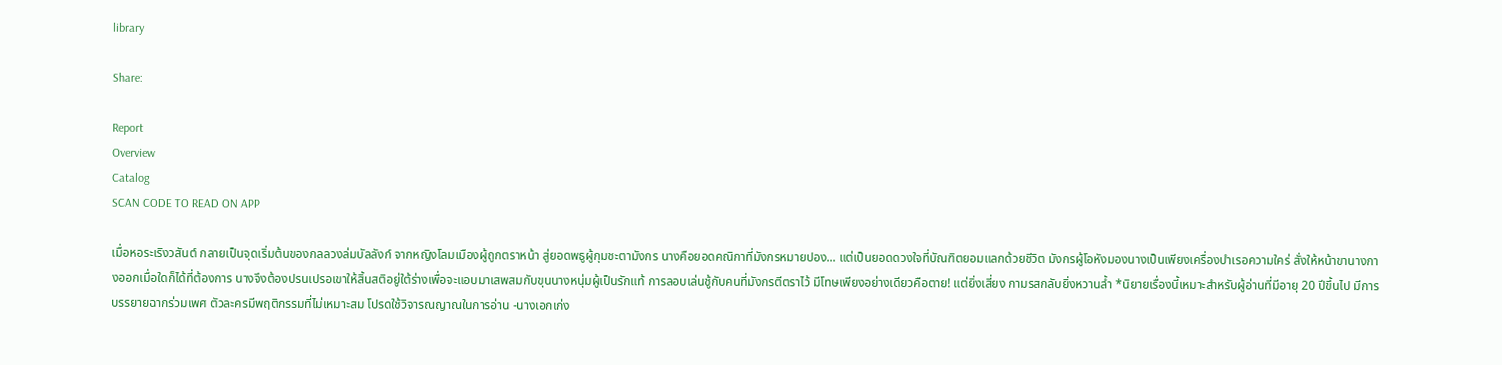library

Share:

Report
Overview
Catalog
SCAN CODE TO READ ON APP

เมื่อหอระเริงวสันต์ กลายเป็นจุดเริ่มต้นของกลลวงล่มบัลลังก์ จากหญิงโลมเมืองผู้ถูกตราหน้า สู่ยอดพธูผู้กุมชะตามังกร นางคือยอดคณิกาที่มังกรหมายปอง... แต่เป็นยอดดวงใจที่บัณฑิตยอมแลกด้วยชีวิต มังกรผู้โอหังมองนางเป็นเพียงเครื่องบำเรอความใคร่ สั่งให้หน้าขานางกางออกเมื่อใดก็ได้ที่ต้องการ นางจึงต้องปรนเปรอเขาให้สิ้นสติอยู่ใต้ร่างเพื่อจะแอบมาเสพสมกับขุนนางหนุ่มผู้เป็นรักแท้ การลอบเล่นชู้กับคนที่มังกรตีตราไว้ มีโทษเพียงอย่างเดียวคือตาย! แต่ยิ่งเสี่ยง กามรสกลับยิ่งหวานล้ำ *นิยายเรื่องนี้เหมาะสำหรับผู้อ่านที่มีอายุ 20 ปีขึ้นไป มีการบรรยายฉากร่วมเพศ ตัวละครมีพฤติกรรมที่ไม่เหมาะสม โปรดใช้วิจารณญาณในการอ่าน -นางเอกเก่ง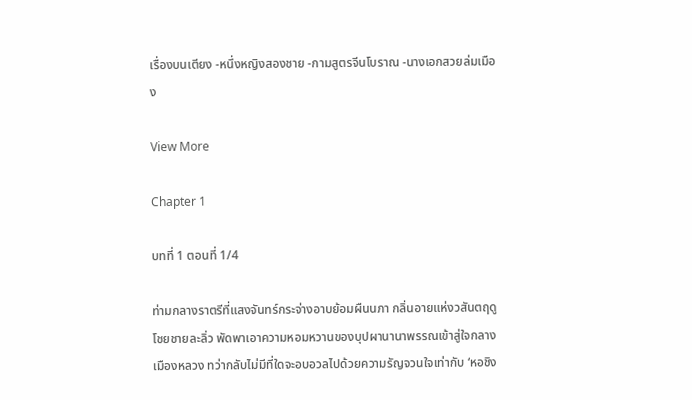เรื่องบนเตียง -หนึ่งหญิงสองชาย -กามสูตรจีนโบราณ -นางเอกสวยล่มเมือง

View More

Chapter 1

บทที่ 1 ตอนที่ 1/4

ท่ามกลางราตรีที่แสงจันทร์กระจ่างอาบย้อมผืนนภา กลิ่นอายแห่งวสันตฤดูโชยชายละลิ่ว พัดพาเอาความหอมหวานของบุปผานานาพรรณเข้าสู่ใจกลางเมืองหลวง ทว่ากลับไม่มีที่ใดจะอบอวลไปด้วยความรัญจวนใจเท่ากับ ‘หอชิง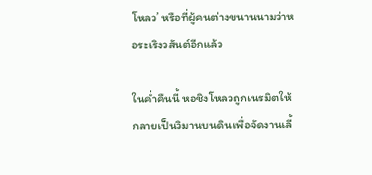โหลว’ หรือที่ผู้คนต่างขนานนามว่าหอระเริงวสันต์อีกแล้ว

ในค่ำคืนนี้ หอชิงโหลวถูกเนรมิตให้กลายเป็นวิมานบนดินเพื่อจัดงานเลี้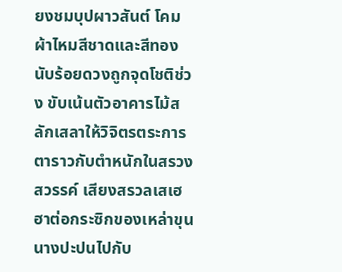ยงชมบุปผาวสันต์ โคมผ้าไหมสีชาดและสีทองนับร้อยดวงถูกจุดโชติช่วง ขับเน้นตัวอาคารไม้สลักเสลาให้วิจิตรตระการตาราวกับตำหนักในสรวงสวรรค์ เสียงสรวลเสเฮฮาต่อกระซิกของเหล่าขุนนางปะปนไปกับ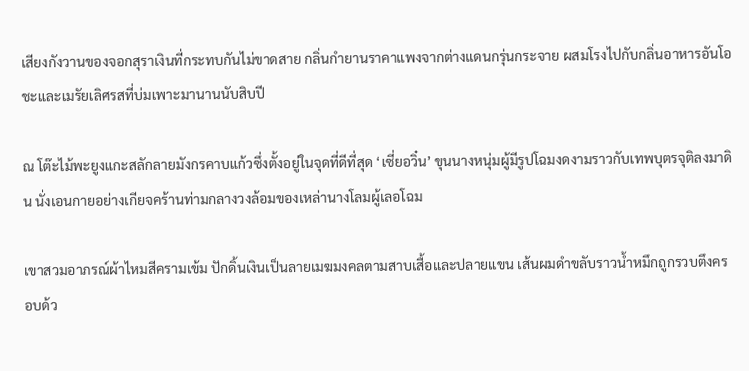เสียงกังวานของจอกสุราเงินที่กระทบกันไม่ขาดสาย กลิ่นกำยานราคาแพงจากต่างแดนกรุ่นกระจาย ผสมโรงไปกับกลิ่นอาหารอันโอชะและเมรัยเลิศรสที่บ่มเพาะมานานนับสิบปี

ณ โต๊ะไม้พะยูงแกะสลักลายมังกรคาบแก้วซึ่งตั้งอยู่ในจุดที่ดีที่สุด ‘เซี่ยอวิ๋น’ ขุนนางหนุ่มผู้มีรูปโฉมงดงามราวกับเทพบุตรจุติลงมาดิน นั่งเอนกายอย่างเกียจคร้านท่ามกลางวงล้อมของเหล่านางโลมผู้เลอโฉม

เขาสวมอาภรณ์ผ้าไหมสีครามเข้ม ปักดิ้นเงินเป็นลายเมฆมงคลตามสาบเสื้อและปลายแขน เส้นผมดำขลับราวน้ำหมึกถูกรวบตึงครอบด้ว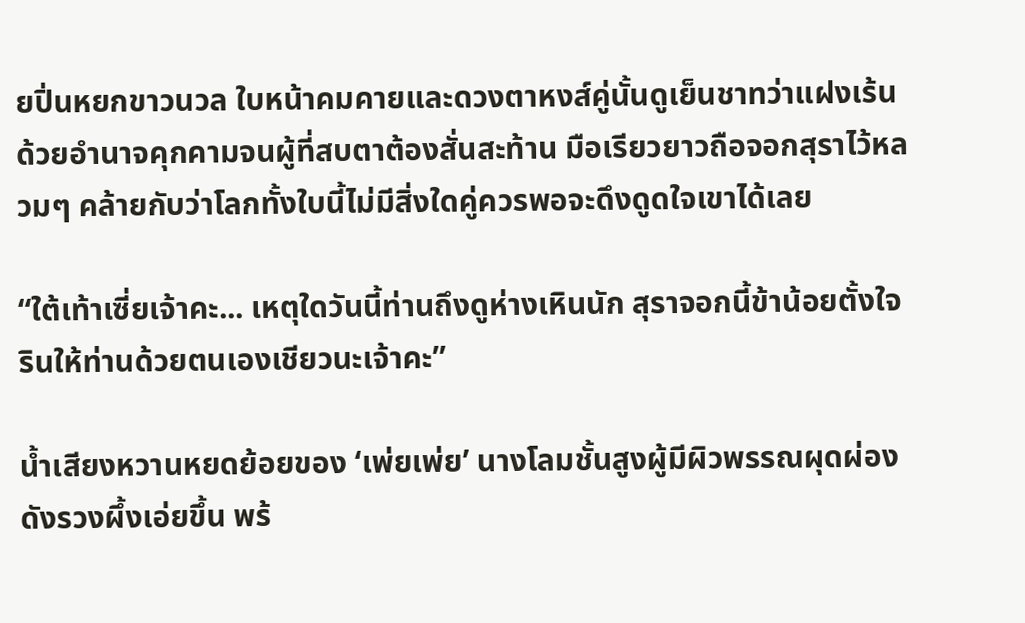ยปิ่นหยกขาวนวล ใบหน้าคมคายและดวงตาหงส์คู่นั้นดูเย็นชาทว่าแฝงเร้นด้วยอำนาจคุกคามจนผู้ที่สบตาต้องสั่นสะท้าน มือเรียวยาวถือจอกสุราไว้หลวมๆ คล้ายกับว่าโลกทั้งใบนี้ไม่มีสิ่งใดคู่ควรพอจะดึงดูดใจเขาได้เลย

“ใต้เท้าเซี่ยเจ้าคะ... เหตุใดวันนี้ท่านถึงดูห่างเหินนัก สุราจอกนี้ข้าน้อยตั้งใจรินให้ท่านด้วยตนเองเชียวนะเจ้าคะ”

น้ำเสียงหวานหยดย้อยของ ‘เพ่ยเพ่ย’ นางโลมชั้นสูงผู้มีผิวพรรณผุดผ่องดังรวงผึ้งเอ่ยขึ้น พร้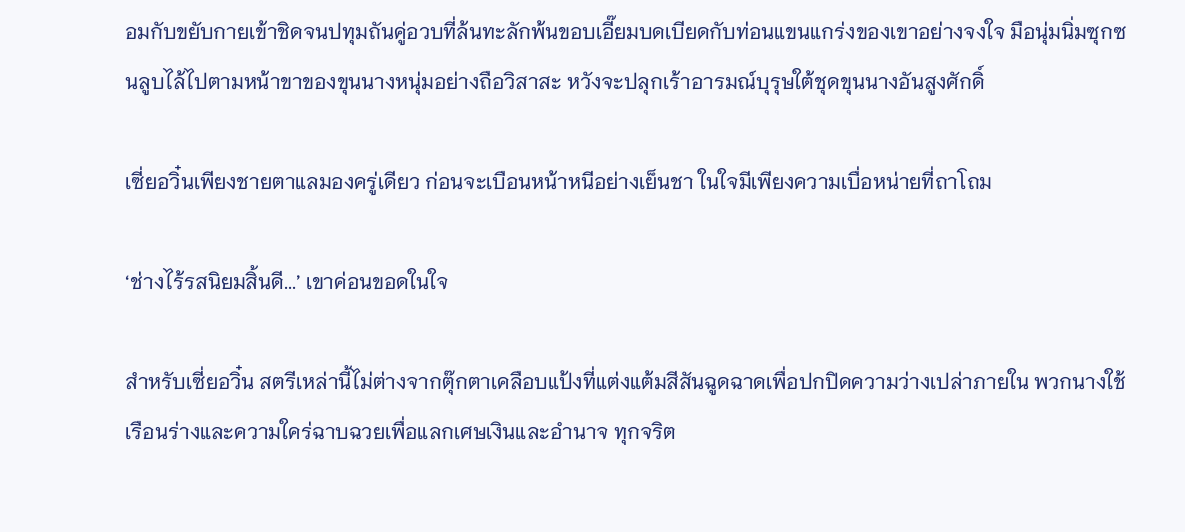อมกับขยับกายเข้าชิดจนปทุมถันคู่อวบที่ล้นทะลักพ้นขอบเอี๊ยมบดเบียดกับท่อนแขนแกร่งของเขาอย่างจงใจ มือนุ่มนิ่มซุกซนลูบไล้ไปตามหน้าขาของขุนนางหนุ่มอย่างถือวิสาสะ หวังจะปลุกเร้าอารมณ์บุรุษใต้ชุดขุนนางอันสูงศักดิ์

เซี่ยอวิ๋นเพียงชายตาแลมองครู่เดียว ก่อนจะเบือนหน้าหนีอย่างเย็นชา ในใจมีเพียงความเบื่อหน่ายที่ถาโถม

‘ช่างไร้รสนิยมสิ้นดี...’ เขาค่อนขอดในใจ

สำหรับเซี่ยอวิ๋น สตรีเหล่านี้ไม่ต่างจากตุ๊กตาเคลือบแป้งที่แต่งแต้มสีสันฉูดฉาดเพื่อปกปิดความว่างเปล่าภายใน พวกนางใช้เรือนร่างและความใคร่ฉาบฉวยเพื่อแลกเศษเงินและอำนาจ ทุกจริต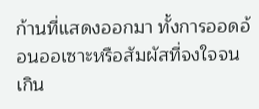ก้านที่แสดงออกมา ทั้งการออดอ้อนออเซาะหรือสัมผัสที่จงใจจนเกิน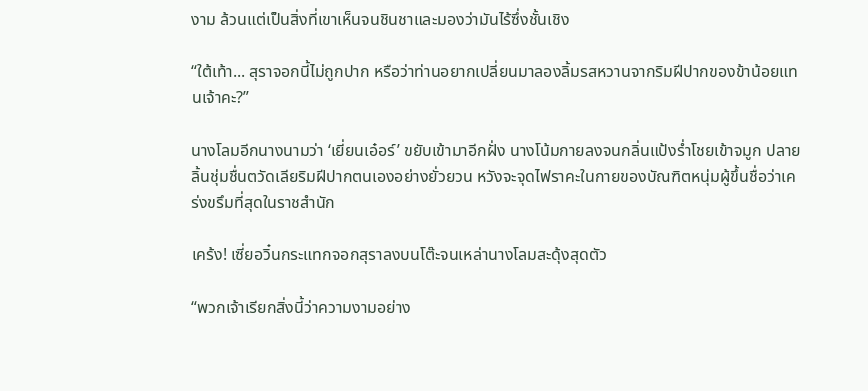งาม ล้วนแต่เป็นสิ่งที่เขาเห็นจนชินชาและมองว่ามันไร้ซึ่งชั้นเชิง

“ใต้เท้า... สุราจอกนี้ไม่ถูกปาก หรือว่าท่านอยากเปลี่ยนมาลองลิ้มรสหวานจากริมฝีปากของข้าน้อยแทนเจ้าคะ?”

นางโลมอีกนางนามว่า ‘เยี่ยนเอ๋อร์’ ขยับเข้ามาอีกฝั่ง นางโน้มกายลงจนกลิ่นแป้งร่ำโชยเข้าจมูก ปลายลิ้นชุ่มชื่นตวัดเลียริมฝีปากตนเองอย่างยั่วยวน หวังจะจุดไฟราคะในกายของบัณฑิตหนุ่มผู้ขึ้นชื่อว่าเคร่งขรึมที่สุดในราชสำนัก

เคร้ง! เซี่ยอวิ๋นกระแทกจอกสุราลงบนโต๊ะจนเหล่านางโลมสะดุ้งสุดตัว

“พวกเจ้าเรียกสิ่งนี้ว่าความงามอย่าง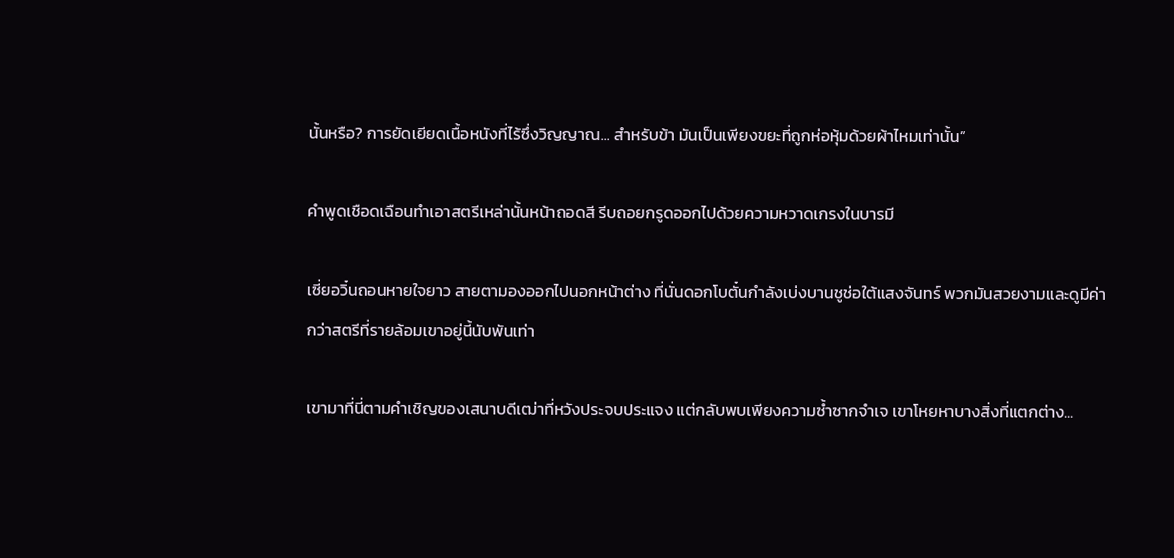นั้นหรือ? การยัดเยียดเนื้อหนังที่ไร้ซึ่งวิญญาณ... สำหรับข้า มันเป็นเพียงขยะที่ถูกห่อหุ้มด้วยผ้าไหมเท่านั้น”

คำพูดเชือดเฉือนทำเอาสตรีเหล่านั้นหน้าถอดสี รีบถอยกรูดออกไปด้วยความหวาดเกรงในบารมี

เซี่ยอวิ๋นถอนหายใจยาว สายตามองออกไปนอกหน้าต่าง ที่นั่นดอกโบตั๋นกำลังเบ่งบานชูช่อใต้แสงจันทร์ พวกมันสวยงามและดูมีค่ากว่าสตรีที่รายล้อมเขาอยู่นี้นับพันเท่า

เขามาที่นี่ตามคำเชิญของเสนาบดีเฒ่าที่หวังประจบประแจง แต่กลับพบเพียงความซ้ำซากจำเจ เขาโหยหาบางสิ่งที่แตกต่าง...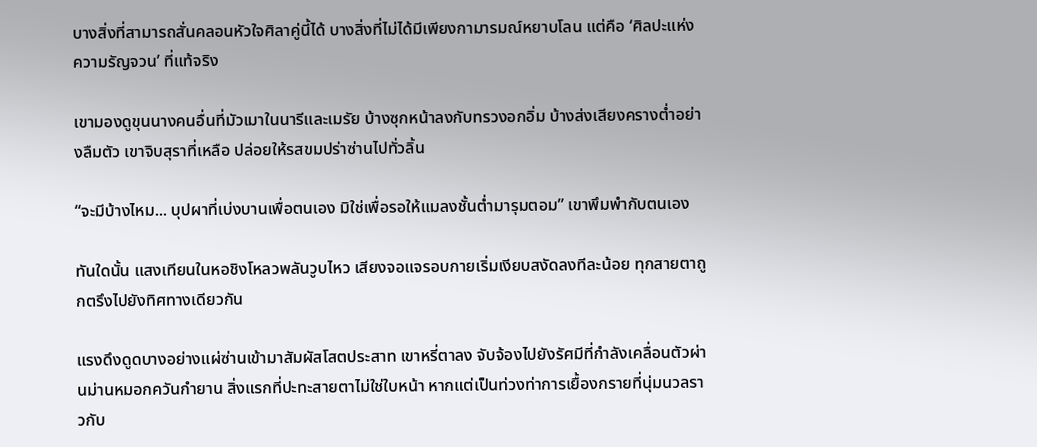บางสิ่งที่สามารถสั่นคลอนหัวใจศิลาคู่นี้ได้ บางสิ่งที่ไม่ได้มีเพียงกามารมณ์หยาบโลน แต่คือ ‘ศิลปะแห่งความรัญจวน’ ที่แท้จริง

เขามองดูขุนนางคนอื่นที่มัวเมาในนารีและเมรัย บ้างซุกหน้าลงกับทรวงอกอิ่ม บ้างส่งเสียงครางต่ำอย่างลืมตัว เขาจิบสุราที่เหลือ ปล่อยให้รสขมปร่าซ่านไปทั่วลิ้น

“จะมีบ้างไหม... บุปผาที่เบ่งบานเพื่อตนเอง มิใช่เพื่อรอให้แมลงชั้นต่ำมารุมตอม” เขาพึมพำกับตนเอง

ทันใดนั้น แสงเทียนในหอชิงโหลวพลันวูบไหว เสียงจอแจรอบกายเริ่มเงียบสงัดลงทีละน้อย ทุกสายตาถูกตรึงไปยังทิศทางเดียวกัน

แรงดึงดูดบางอย่างแผ่ซ่านเข้ามาสัมผัสโสตประสาท เขาหรี่ตาลง จับจ้องไปยังรัศมีที่กำลังเคลื่อนตัวผ่านม่านหมอกควันกำยาน สิ่งแรกที่ปะทะสายตาไม่ใช่ใบหน้า หากแต่เป็นท่วงท่าการเยื้องกรายที่นุ่มนวลราวกับ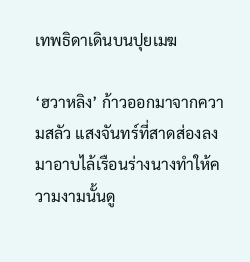เทพธิดาเดินบนปุยเมฆ

‘ฮวาหลิง’ ก้าวออกมาจากความสลัว แสงจันทร์ที่สาดส่องลงมาอาบไล้เรือนร่างนางทำให้ความงามนั้นดู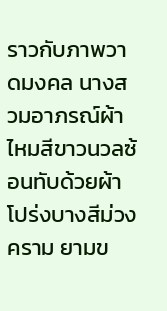ราวกับภาพวาดมงคล นางสวมอาภรณ์ผ้าไหมสีขาวนวลซ้อนทับด้วยผ้าโปร่งบางสีม่วงคราม ยามข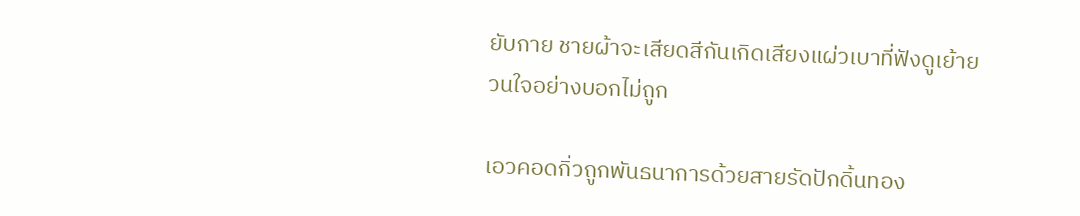ยับกาย ชายผ้าจะเสียดสีกันเกิดเสียงแผ่วเบาที่ฟังดูเย้ายวนใจอย่างบอกไม่ถูก

เอวคอดกิ่วถูกพันธนาการด้วยสายรัดปักดิ้นทอง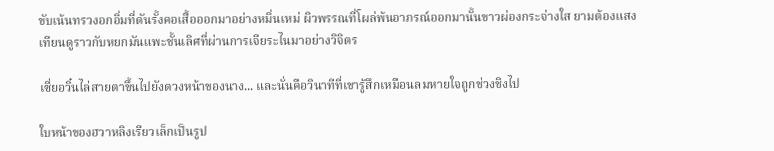ขับเน้นทรวงอกอิ่มที่ดันรั้งคอเสื้อออกมาอย่างหมิ่นเหม่ ผิวพรรณที่โผล่พ้นอาภรณ์ออกมานั้นขาวผ่องกระจ่างใส ยามต้องแสงเทียนดูราวกับหยกมันแพะชั้นเลิศที่ผ่านการเจียระไนมาอย่างวิจิตร

เซี่ยอวิ๋นไล่สายตาขึ้นไปยังดวงหน้าของนาง... และนั่นคือวินาทีที่เขารู้สึกเหมือนลมหายใจถูกช่วงชิงไป

ใบหน้าของฮวาหลิงเรียวเล็กเป็นรูป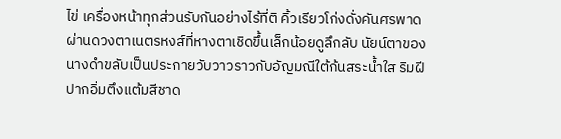ไข่ เครื่องหน้าทุกส่วนรับกันอย่างไร้ที่ติ คิ้วเรียวโก่งดั่งคันศรพาดผ่านดวงตาเนตรหงส์ที่หางตาเชิดขึ้นเล็กน้อยดูลึกลับ นัยน์ตาของนางดำขลับเป็นประกายวับวาวราวกับอัญมณีใต้ก้นสระน้ำใส ริมฝีปากอิ่มตึงแต้มสีชาด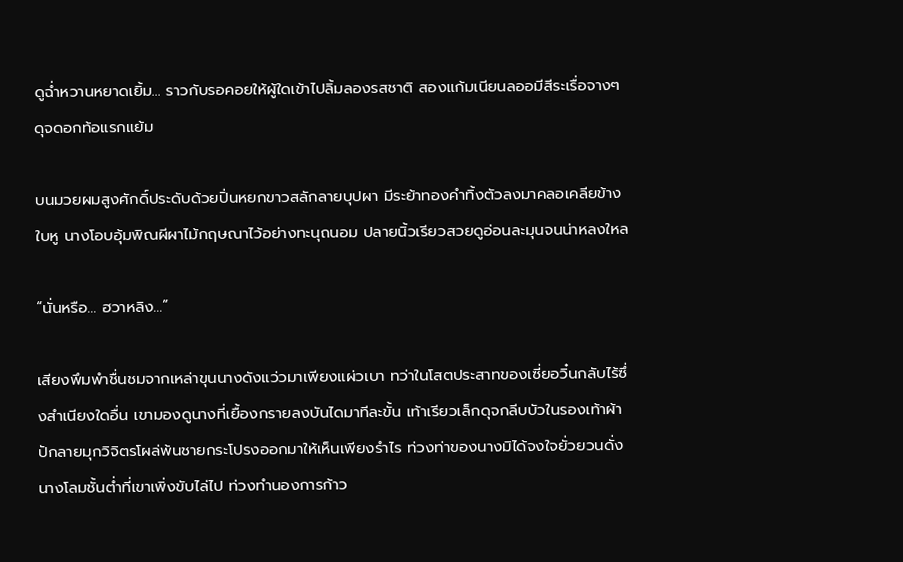ดูฉ่ำหวานหยาดเยิ้ม... ราวกับรอคอยให้ผู้ใดเข้าไปลิ้มลองรสชาติ สองแก้มเนียนลออมีสีระเรื่อจางๆ ดุจดอกท้อแรกแย้ม

บนมวยผมสูงศักดิ์ประดับด้วยปิ่นหยกขาวสลักลายบุปผา มีระย้าทองคำทิ้งตัวลงมาคลอเคลียข้างใบหู นางโอบอุ้มพิณผีผาไม้กฤษณาไว้อย่างทะนุถนอม ปลายนิ้วเรียวสวยดูอ่อนละมุนจนน่าหลงใหล

“นั่นหรือ... ฮวาหลิง...”

เสียงพึมพำชื่นชมจากเหล่าขุนนางดังแว่วมาเพียงแผ่วเบา ทว่าในโสตประสาทของเซี่ยอวิ๋นกลับไร้ซึ่งสำเนียงใดอื่น เขามองดูนางที่เยื้องกรายลงบันไดมาทีละขั้น เท้าเรียวเล็กดุจกลีบบัวในรองเท้าผ้าปักลายมุกวิจิตรโผล่พ้นชายกระโปรงออกมาให้เห็นเพียงรำไร ท่วงท่าของนางมิได้จงใจยั่วยวนดั่งนางโลมชั้นต่ำที่เขาเพิ่งขับไล่ไป ท่วงทำนองการก้าว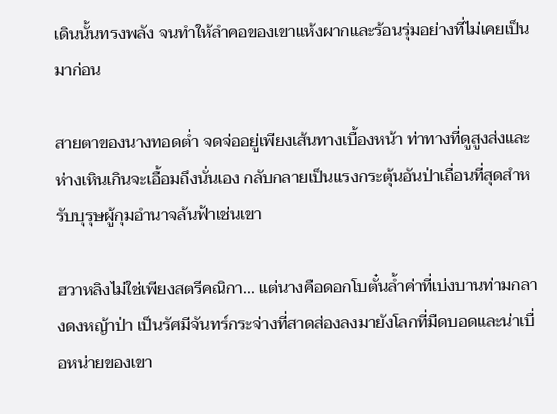เดินนั้นทรงพลัง จนทำให้ลำคอของเขาแห้งผากและร้อนรุ่มอย่างที่ไม่เคยเป็นมาก่อน

สายตาของนางทอดต่ำ จดจ่ออยู่เพียงเส้นทางเบื้องหน้า ท่าทางที่ดูสูงส่งและห่างเหินเกินจะเอื้อมถึงนั่นเอง กลับกลายเป็นแรงกระตุ้นอันป่าเถื่อนที่สุดสำหรับบุรุษผู้กุมอำนาจล้นฟ้าเช่นเขา

ฮวาหลิงไม่ใช่เพียงสตรีคณิกา... แต่นางคือดอกโบตั๋นล้ำค่าที่เบ่งบานท่ามกลางดงหญ้าป่า เป็นรัศมีจันทร์กระจ่างที่สาดส่องลงมายังโลกที่มืดบอดและน่าเบื่อหน่ายของเขา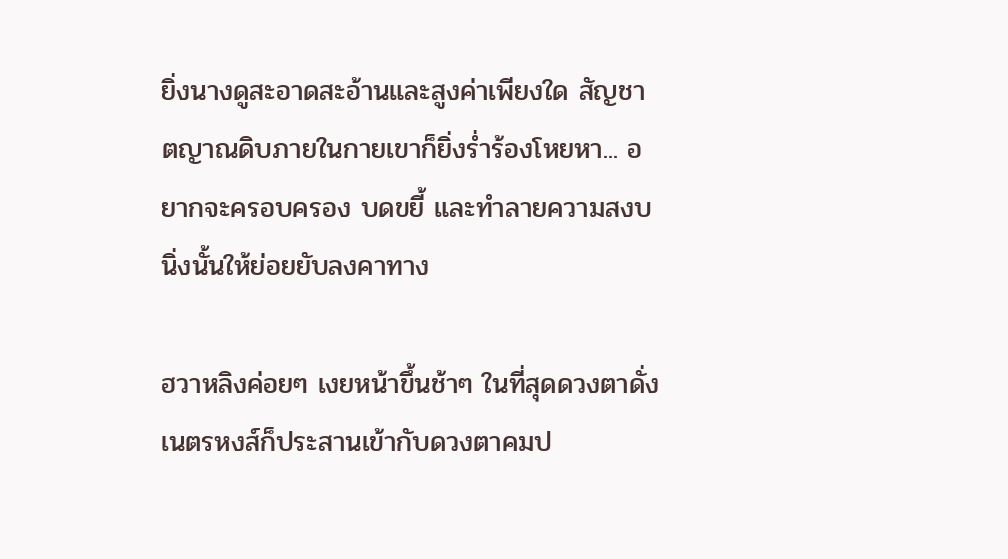ยิ่งนางดูสะอาดสะอ้านและสูงค่าเพียงใด สัญชาตญาณดิบภายในกายเขาก็ยิ่งร่ำร้องโหยหา... อยากจะครอบครอง บดขยี้ และทำลายความสงบนิ่งนั้นให้ย่อยยับลงคาทาง

ฮวาหลิงค่อยๆ เงยหน้าขึ้นช้าๆ ในที่สุดดวงตาดั่งเนตรหงส์ก็ประสานเข้ากับดวงตาคมป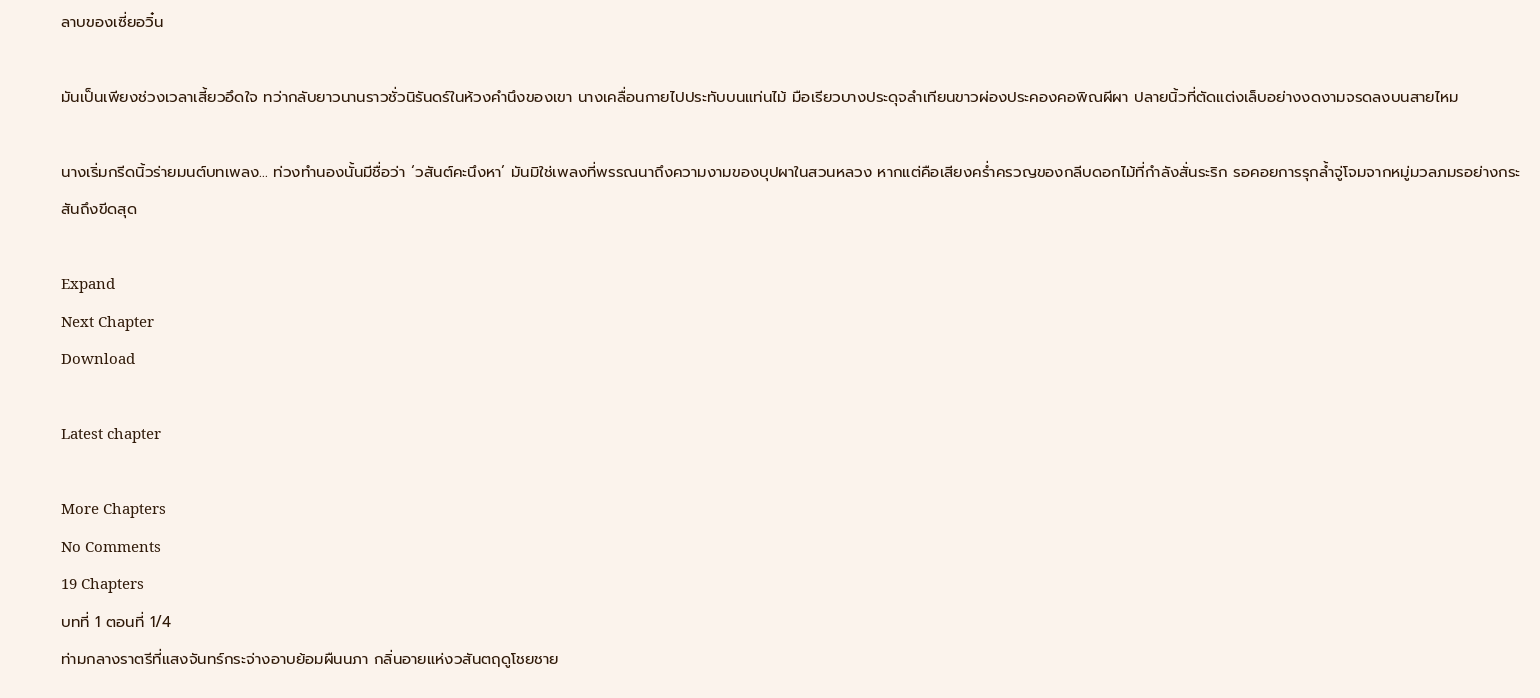ลาบของเซี่ยอวิ๋น

มันเป็นเพียงช่วงเวลาเสี้ยวอึดใจ ทว่ากลับยาวนานราวชั่วนิรันดร์ในห้วงคำนึงของเขา นางเคลื่อนกายไปประทับบนแท่นไม้ มือเรียวบางประดุจลำเทียนขาวผ่องประคองคอพิณผีผา ปลายนิ้วที่ตัดแต่งเล็บอย่างงดงามจรดลงบนสายไหม

นางเริ่มกรีดนิ้วร่ายมนต์บทเพลง... ท่วงทำนองนั้นมีชื่อว่า ‘วสันต์คะนึงหา’ มันมิใช่เพลงที่พรรณนาถึงความงามของบุปผาในสวนหลวง หากแต่คือเสียงคร่ำครวญของกลีบดอกไม้ที่กำลังสั่นระริก รอคอยการรุกล้ำจู่โจมจากหมู่มวลภมรอย่างกระสันถึงขีดสุด

Expand
Next Chapter
Download

Latest chapter

More Chapters
No Comments
19 Chapters
บทที่ 1 ตอนที่ 1/4
ท่ามกลางราตรีที่แสงจันทร์กระจ่างอาบย้อมผืนนภา กลิ่นอายแห่งวสันตฤดูโชยชาย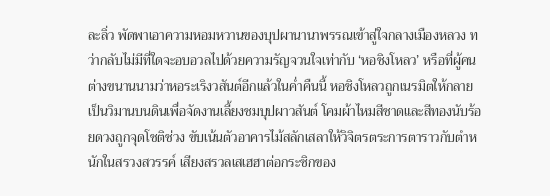ละลิ่ว พัดพาเอาความหอมหวานของบุปผานานาพรรณเข้าสู่ใจกลางเมืองหลวง ทว่ากลับไม่มีที่ใดจะอบอวลไปด้วยความรัญจวนใจเท่ากับ ‘หอชิงโหลว’ หรือที่ผู้คนต่างขนานนามว่าหอระเริงวสันต์อีกแล้วในค่ำคืนนี้ หอชิงโหลวถูกเนรมิตให้กลายเป็นวิมานบนดินเพื่อจัดงานเลี้ยงชมบุปผาวสันต์ โคมผ้าไหมสีชาดและสีทองนับร้อยดวงถูกจุดโชติช่วง ขับเน้นตัวอาคารไม้สลักเสลาให้วิจิตรตระการตาราวกับตำหนักในสรวงสวรรค์ เสียงสรวลเสเฮฮาต่อกระซิกของ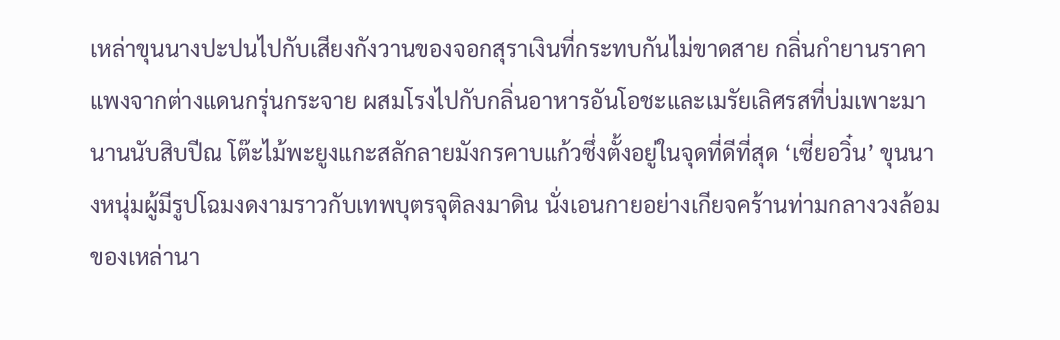เหล่าขุนนางปะปนไปกับเสียงกังวานของจอกสุราเงินที่กระทบกันไม่ขาดสาย กลิ่นกำยานราคาแพงจากต่างแดนกรุ่นกระจาย ผสมโรงไปกับกลิ่นอาหารอันโอชะและเมรัยเลิศรสที่บ่มเพาะมานานนับสิบปีณ โต๊ะไม้พะยูงแกะสลักลายมังกรคาบแก้วซึ่งตั้งอยู่ในจุดที่ดีที่สุด ‘เซี่ยอวิ๋น’ ขุนนางหนุ่มผู้มีรูปโฉมงดงามราวกับเทพบุตรจุติลงมาดิน นั่งเอนกายอย่างเกียจคร้านท่ามกลางวงล้อมของเหล่านา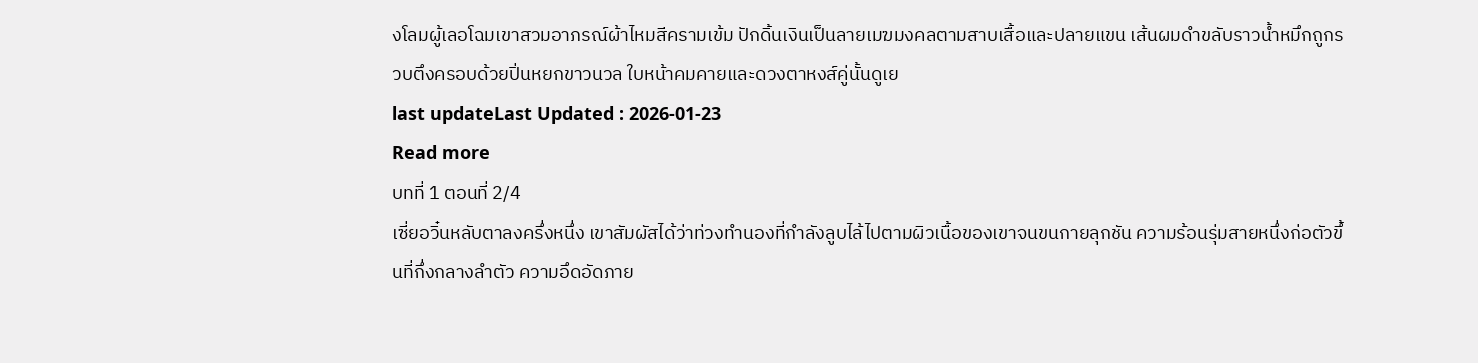งโลมผู้เลอโฉมเขาสวมอาภรณ์ผ้าไหมสีครามเข้ม ปักดิ้นเงินเป็นลายเมฆมงคลตามสาบเสื้อและปลายแขน เส้นผมดำขลับราวน้ำหมึกถูกรวบตึงครอบด้วยปิ่นหยกขาวนวล ใบหน้าคมคายและดวงตาหงส์คู่นั้นดูเย
last updateLast Updated : 2026-01-23
Read more
บทที่ 1 ตอนที่ 2/4
เซี่ยอวิ๋นหลับตาลงครึ่งหนึ่ง เขาสัมผัสได้ว่าท่วงทำนองที่กำลังลูบไล้ไปตามผิวเนื้อของเขาจนขนกายลุกชัน ความร้อนรุ่มสายหนึ่งก่อตัวขึ้นที่กึ่งกลางลำตัว ความอึดอัดภาย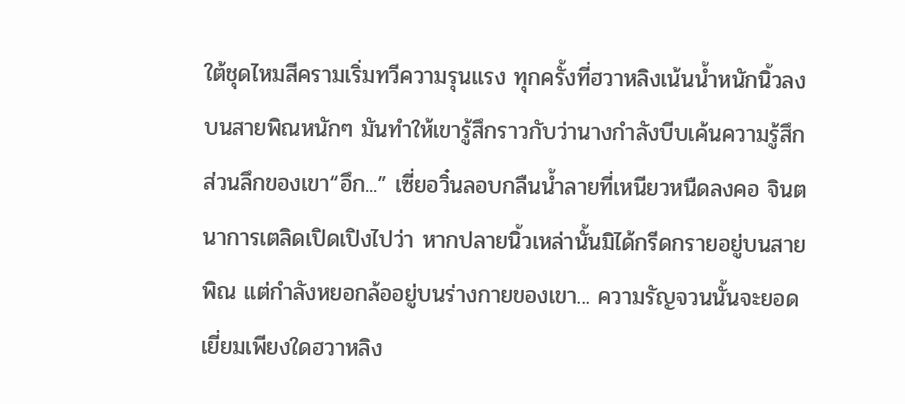ใต้ชุดไหมสีครามเริ่มทวีความรุนแรง ทุกครั้งที่ฮวาหลิงเน้นน้ำหนักนิ้วลงบนสายพิณหนักๆ มันทำให้เขารู้สึกราวกับว่านางกำลังบีบเค้นความรู้สึกส่วนลึกของเขา“อึก...” เซี่ยอวิ๋นลอบกลืนน้ำลายที่เหนียวหนืดลงคอ จินตนาการเตลิดเปิดเปิงไปว่า หากปลายนิ้วเหล่านั้นมิได้กรีดกรายอยู่บนสายพิณ แต่กำลังหยอกล้ออยู่บนร่างกายของเขา... ความรัญจวนนั้นจะยอดเยี่ยมเพียงใดฮวาหลิง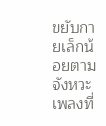ขยับกายเล็กน้อยตามจังหวะเพลงที่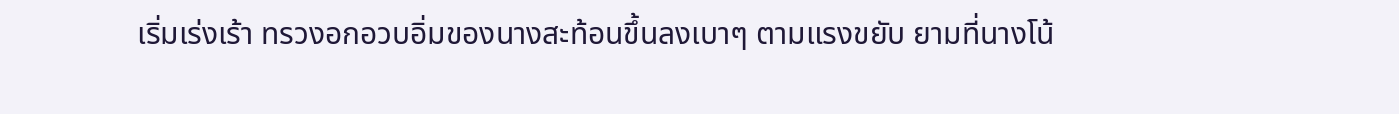เริ่มเร่งเร้า ทรวงอกอวบอิ่มของนางสะท้อนขึ้นลงเบาๆ ตามแรงขยับ ยามที่นางโน้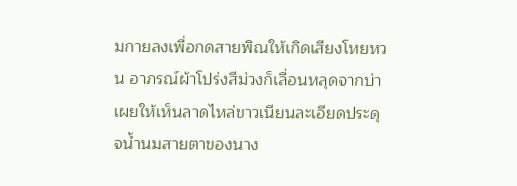มกายลงเพื่อกดสายพิณให้เกิดเสียงโหยหวน อาภรณ์ผ้าโปร่งสีม่วงก็เลื่อนหลุดจากบ่า เผยให้เห็นลาดไหล่ขาวเนียนละเอียดประดุจน้ำนมสายตาของนาง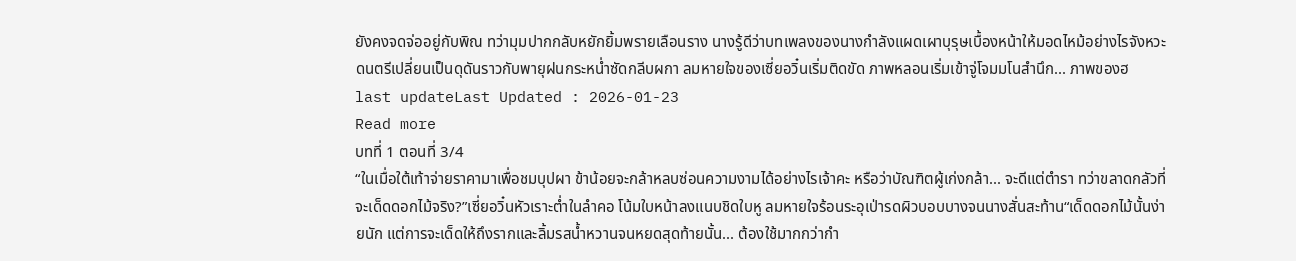ยังคงจดจ่ออยู่กับพิณ ทว่ามุมปากกลับหยักยิ้มพรายเลือนราง นางรู้ดีว่าบทเพลงของนางกำลังแผดเผาบุรุษเบื้องหน้าให้มอดไหม้อย่างไรจังหวะดนตรีเปลี่ยนเป็นดุดันราวกับพายุฝนกระหน่ำซัดกลีบผกา ลมหายใจของเซี่ยอวิ๋นเริ่มติดขัด ภาพหลอนเริ่มเข้าจู่โจมมโนสำนึก... ภาพของฮ
last updateLast Updated : 2026-01-23
Read more
บทที่ 1 ตอนที่ 3/4
“ในเมื่อใต้เท้าจ่ายราคามาเพื่อชมบุปผา ข้าน้อยจะกล้าหลบซ่อนความงามได้อย่างไรเจ้าคะ หรือว่าบัณฑิตผู้เก่งกล้า... จะดีแต่ตำรา ทว่าขลาดกลัวที่จะเด็ดดอกไม้จริง?”เซี่ยอวิ๋นหัวเราะต่ำในลำคอ โน้มใบหน้าลงแนบชิดใบหู ลมหายใจร้อนระอุเป่ารดผิวบอบบางจนนางสั่นสะท้าน“เด็ดดอกไม้นั้นง่ายนัก แต่การจะเด็ดให้ถึงรากและลิ้มรสน้ำหวานจนหยดสุดท้ายนั้น... ต้องใช้มากกว่ากำ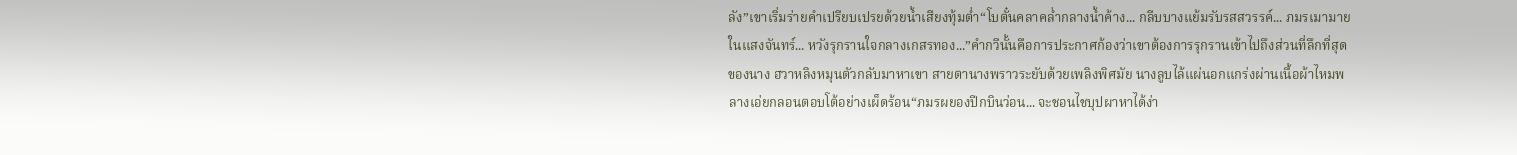ลัง”เขาเริ่มร่ายคำเปรียบเปรยด้วยน้ำเสียงทุ้มต่ำ“โบตั๋นคลาคล่ำกลางน้ำค้าง... กลีบบางแย้มรับรสสวรรค์... ภมรเมามายในแสงจันทร์... หวังรุกรานใจกลางเกสรทอง...”คำกวีนั้นคือการประกาศก้องว่าเขาต้องการรุกรานเข้าไปถึงส่วนที่ลึกที่สุดของนาง ฮวาหลิงหมุนตัวกลับมาหาเขา สายตานางพราวระยับด้วยเพลิงพิศมัย นางลูบไล้แผ่นอกแกร่งผ่านเนื้อผ้าไหมพลางเอ่ยกลอนตอบโต้อย่างเผ็ดร้อน“ภมรผยองปีกบินว่อน... จะชอนไชบุปผาหาได้ง่า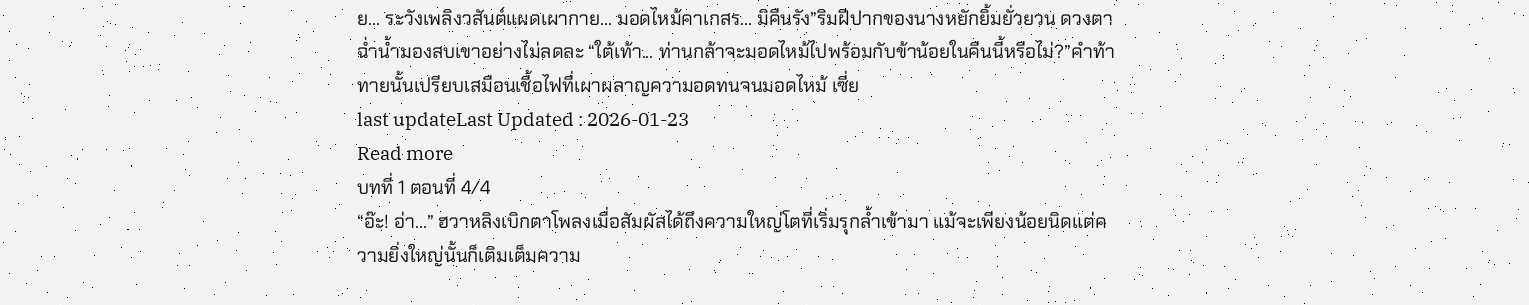ย... ระวังเพลิงวสันต์แผดเผากาย... มอดไหม้คาเกสร... มิคืนรัง”ริมฝีปากของนางหยักยิ้มยั่วยวน ดวงตาฉ่ำน้ำมองสบเขาอย่างไม่ลดละ “ใต้เท้า... ท่านกล้าจะมอดไหม้ไปพร้อมกับข้าน้อยในคืนนี้หรือไม่?”คำท้าทายนั้นเปรียบเสมือนเชื้อไฟที่เผาผลาญความอดทนจนมอดไหม้ เซี่ย
last updateLast Updated : 2026-01-23
Read more
บทที่ 1 ตอนที่ 4/4
“อ๊ะ! อ่า...” ฮวาหลิงเบิกตาโพลงเมื่อสัมผัสได้ถึงความใหญ่โตที่เริ่มรุกล้ำเข้ามา แม้จะเพียงน้อยนิดแต่ความยิ่งใหญ่นั้นก็เติมเต็มความ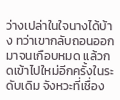ว่างเปล่าในใจนางได้บ้าง ทว่าเขากลับถอนออกมาจนเกือบหมด แล้วกดเข้าไปใหม่อีกครั้งในระดับเดิม จังหวะที่เชื่อง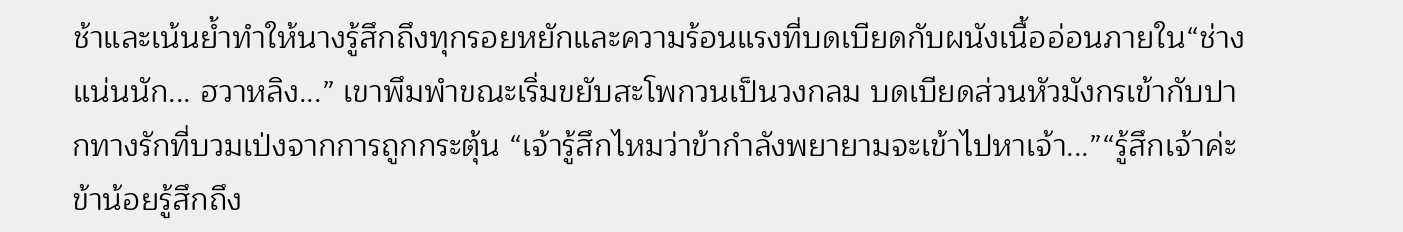ช้าและเน้นย้ำทำให้นางรู้สึกถึงทุกรอยหยักและความร้อนแรงที่บดเบียดกับผนังเนื้ออ่อนภายใน“ช่างแน่นนัก... ฮวาหลิง...” เขาพึมพำขณะเริ่มขยับสะโพกวนเป็นวงกลม บดเบียดส่วนหัวมังกรเข้ากับปากทางรักที่บวมเป่งจากการถูกกระตุ้น “เจ้ารู้สึกไหมว่าข้ากำลังพยายามจะเข้าไปหาเจ้า...”“รู้สึกเจ้าค่ะ ข้าน้อยรู้สึกถึง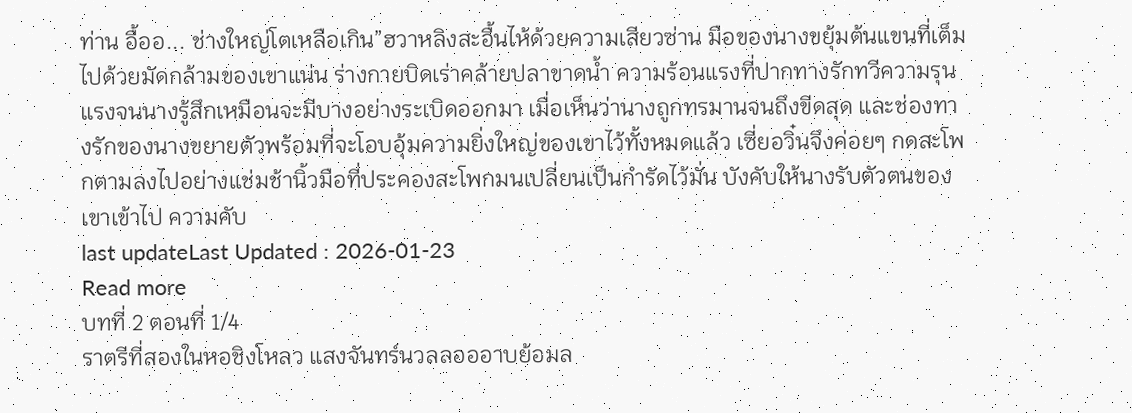ท่าน อื้ออ... ช่างใหญ่โตเหลือเกิน”ฮวาหลิงสะอื้นไห้ด้วยความเสียวซ่าน มือของนางขยุ้มต้นแขนที่เต็มไปด้วยมัดกล้ามของเขาแน่น ร่างกายบิดเร่าคล้ายปลาขาดน้ำ ความร้อนแรงที่ปากทางรักทวีความรุนแรงจนนางรู้สึกเหมือนจะมีบางอย่างระเบิดออกมา เมื่อเห็นว่านางถูกทรมานจนถึงขีดสุด และช่องทางรักของนางขยายตัวพร้อมที่จะโอบอุ้มความยิ่งใหญ่ของเขาไว้ทั้งหมดแล้ว เซี่ยอวิ๋นจึงค่อยๆ กดสะโพกตามลงไปอย่างแช่มช้านิ้วมือที่ประคองสะโพกมนเปลี่ยนเป็นกำรัดไว้มั่น บังคับให้นางรับตัวตนของเขาเข้าไป ความคับ
last updateLast Updated : 2026-01-23
Read more
บทที่ 2 ตอนที่ 1/4
ราตรีที่สองในหอชิงโหลว แสงจันทร์นวลลอออาบย้อมล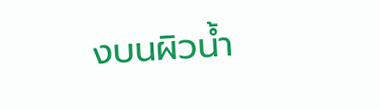งบนผิวน้ำ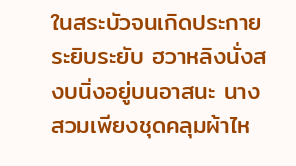ในสระบัวจนเกิดประกายระยิบระยับ ฮวาหลิงนั่งสงบนิ่งอยู่บนอาสนะ นางสวมเพียงชุดคลุมผ้าไห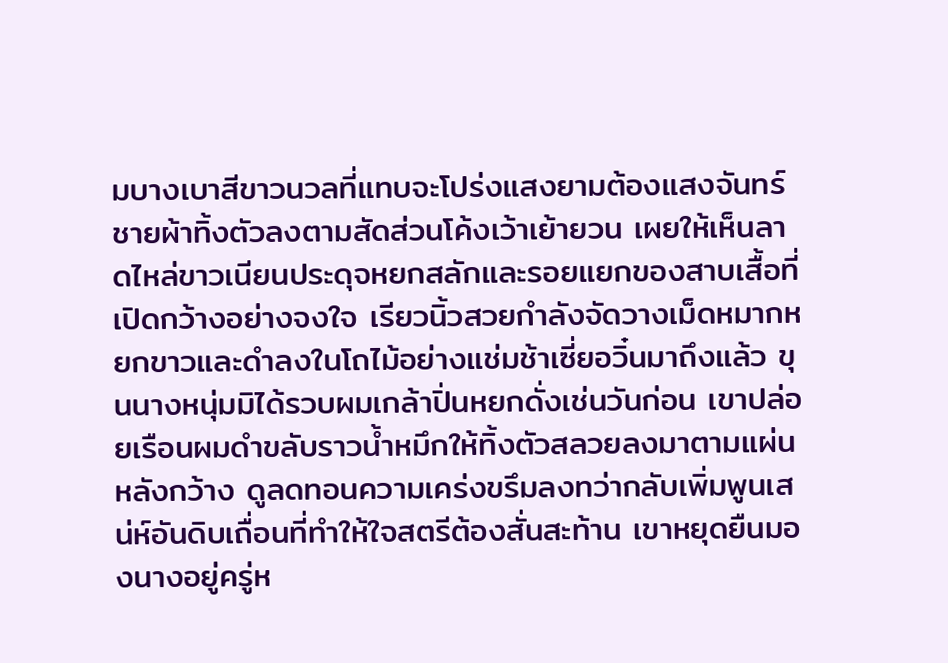มบางเบาสีขาวนวลที่แทบจะโปร่งแสงยามต้องแสงจันทร์ ชายผ้าทิ้งตัวลงตามสัดส่วนโค้งเว้าเย้ายวน เผยให้เห็นลาดไหล่ขาวเนียนประดุจหยกสลักและรอยแยกของสาบเสื้อที่เปิดกว้างอย่างจงใจ เรียวนิ้วสวยกำลังจัดวางเม็ดหมากหยกขาวและดำลงในโถไม้อย่างแช่มช้าเซี่ยอวิ๋นมาถึงแล้ว ขุนนางหนุ่มมิได้รวบผมเกล้าปิ่นหยกดั่งเช่นวันก่อน เขาปล่อยเรือนผมดำขลับราวน้ำหมึกให้ทิ้งตัวสลวยลงมาตามแผ่นหลังกว้าง ดูลดทอนความเคร่งขรึมลงทว่ากลับเพิ่มพูนเสน่ห์อันดิบเถื่อนที่ทำให้ใจสตรีต้องสั่นสะท้าน เขาหยุดยืนมองนางอยู่ครู่ห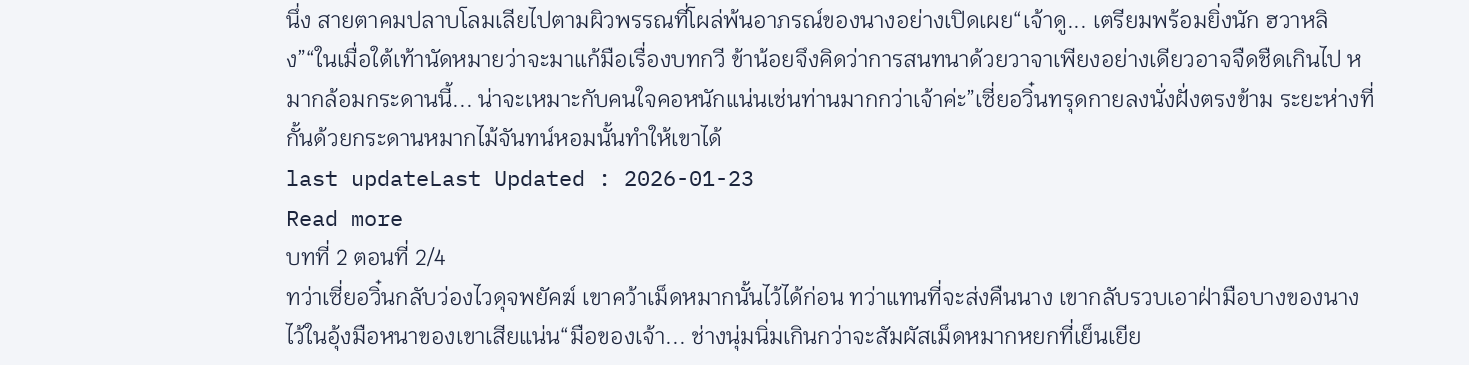นึ่ง สายตาคมปลาบโลมเลียไปตามผิวพรรณที่โผล่พ้นอาภรณ์ของนางอย่างเปิดเผย“เจ้าดู... เตรียมพร้อมยิ่งนัก ฮวาหลิง”“ในเมื่อใต้เท้านัดหมายว่าจะมาแก้มือเรื่องบทกวี ข้าน้อยจึงคิดว่าการสนทนาด้วยวาจาเพียงอย่างเดียวอาจจืดชืดเกินไป หมากล้อมกระดานนี้... น่าจะเหมาะกับคนใจคอหนักแน่นเช่นท่านมากกว่าเจ้าค่ะ”เซี่ยอวิ๋นทรุดกายลงนั่งฝั่งตรงข้าม ระยะห่างที่กั้นด้วยกระดานหมากไม้จันทน์หอมนั้นทำให้เขาได้
last updateLast Updated : 2026-01-23
Read more
บทที่ 2 ตอนที่ 2/4
ทว่าเซี่ยอวิ๋นกลับว่องไวดุจพยัคฆ์ เขาคว้าเม็ดหมากนั้นไว้ได้ก่อน ทว่าแทนที่จะส่งคืนนาง เขากลับรวบเอาฝ่ามือบางของนางไว้ในอุ้งมือหนาของเขาเสียแน่น“มือของเจ้า... ช่างนุ่มนิ่มเกินกว่าจะสัมผัสเม็ดหมากหยกที่เย็นเยีย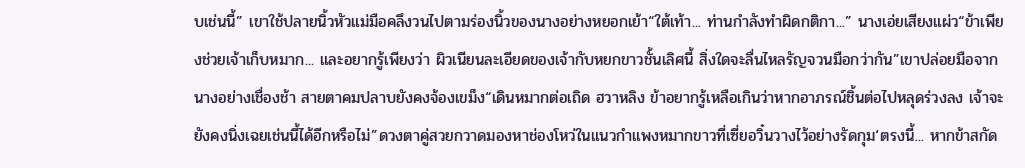บเช่นนี้” เขาใช้ปลายนิ้วหัวแม่มือคลึงวนไปตามร่องนิ้วของนางอย่างหยอกเย้า“ใต้เท้า... ท่านกำลังทำผิดกติกา...” นางเอ่ยเสียงแผ่ว“ข้าเพียงช่วยเจ้าเก็บหมาก... และอยากรู้เพียงว่า ผิวเนียนละเอียดของเจ้ากับหยกขาวชั้นเลิศนี้ สิ่งใดจะลื่นไหลรัญจวนมือกว่ากัน”เขาปล่อยมือจากนางอย่างเชื่องช้า สายตาคมปลาบยังคงจ้องเขม็ง“เดินหมากต่อเถิด ฮวาหลิง ข้าอยากรู้เหลือเกินว่าหากอาภรณ์ชิ้นต่อไปหลุดร่วงลง เจ้าจะยังคงนิ่งเฉยเช่นนี้ได้อีกหรือไม่”ดวงตาคู่สวยกวาดมองหาช่องโหว่ในแนวกำแพงหมากขาวที่เซี่ยอวิ๋นวางไว้อย่างรัดกุม‘ตรงนี้... หากข้าสกัด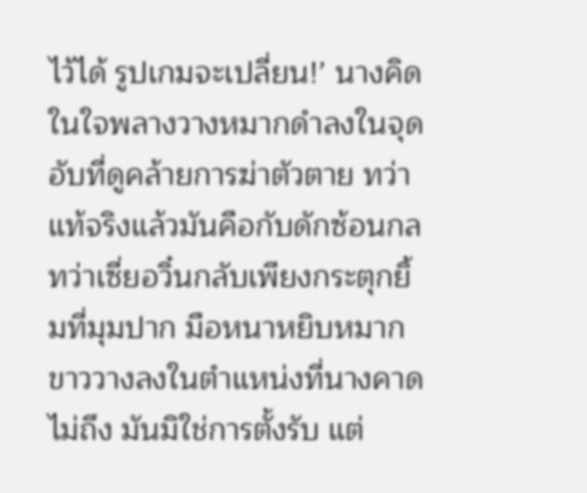ไว้ได้ รูปเกมจะเปลี่ยน!’ นางคิดในใจพลางวางหมากดำลงในจุดอับที่ดูคล้ายการฆ่าตัวตาย ทว่าแท้จริงแล้วมันคือกับดักซ้อนกลทว่าเซี่ยอวิ๋นกลับเพียงกระตุกยิ้มที่มุมปาก มือหนาหยิบหมากขาววางลงในตำแหน่งที่นางคาดไม่ถึง มันมิใช่การตั้งรับ แต่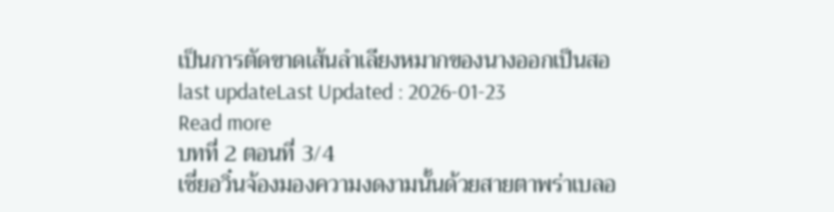เป็นการตัดขาดเส้นลำเลียงหมากของนางออกเป็นสอ
last updateLast Updated : 2026-01-23
Read more
บทที่ 2 ตอนที่ 3/4
เซี่ยอวิ๋นจ้องมองความงดงามนั้นด้วยสายตาพร่าเบลอ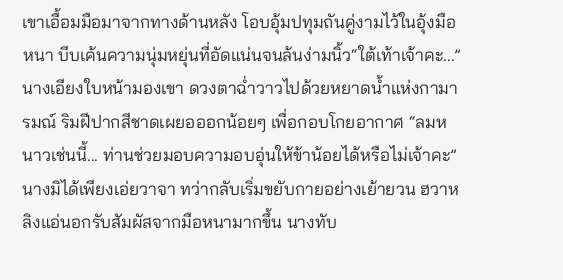เขาเอื้อมมือมาจากทางด้านหลัง โอบอุ้มปทุมถันคู่งามไว้ในอุ้งมือหนา บีบเค้นความนุ่มหยุ่นที่อัดแน่นจนล้นง่ามนิ้ว“ใต้เท้าเจ้าคะ...” นางเอียงใบหน้ามองเขา ดวงตาฉ่ำวาวไปด้วยหยาดน้ำแห่งกามารมณ์ ริมฝีปากสีชาดเผยอออกน้อยๆ เพื่อกอบโกยอากาศ “ลมหนาวเช่นนี้... ท่านช่วยมอบความอบอุ่นให้ข้าน้อยได้หรือไม่เจ้าคะ”นางมิได้เพียงเอ่ยวาจา ทว่ากลับเริ่มขยับกายอย่างเย้ายวน ฮวาหลิงแอ่นอกรับสัมผัสจากมือหนามากขึ้น นางทับ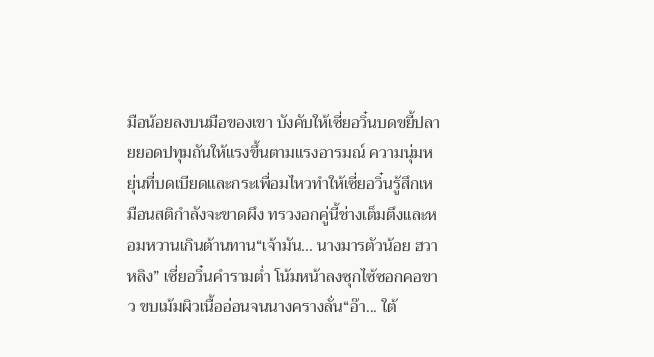มือน้อยลงบนมือของเขา บังคับให้เซี่ยอวิ๋นบดขยี้ปลายยอดปทุมถันให้แรงขึ้นตามแรงอารมณ์ ความนุ่มหยุ่นที่บดเบียดและกระเพื่อมไหวทำให้เซี่ยอวิ๋นรู้สึกเหมือนสติกำลังจะขาดผึง ทรวงอกคู่นี้ช่างเต็มตึงและหอมหวานเกินต้านทาน“เจ้ามัน... นางมารตัวน้อย ฮวาหลิง” เซี่ยอวิ๋นคำรามต่ำ โน้มหน้าลงซุกไซ้ซอกคอขาว ขบเม้มผิวเนื้ออ่อนจนนางครางลั่น“อ๊า... ใต้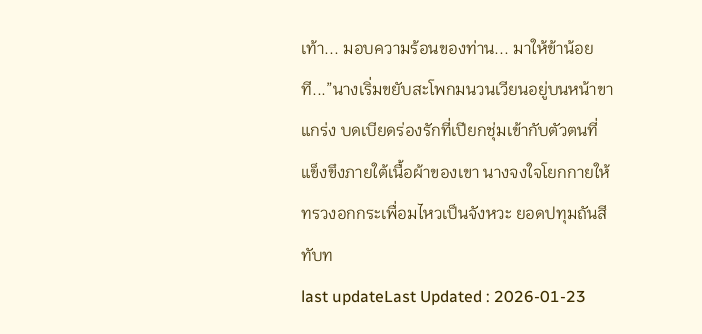เท้า... มอบความร้อนของท่าน... มาให้ข้าน้อยที...”นางเริ่มขยับสะโพกมนวนเวียนอยู่บนหน้าขาแกร่ง บดเบียดร่องรักที่เปียกชุ่มเข้ากับตัวตนที่แข็งขึงภายใต้เนื้อผ้าของเขา นางจงใจโยกกายให้ทรวงอกกระเพื่อมไหวเป็นจังหวะ ยอดปทุมถันสีทับท
last updateLast Updated : 2026-01-23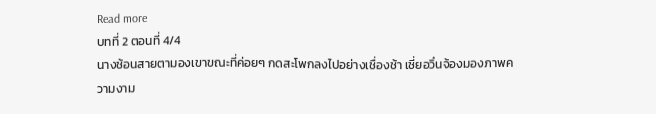Read more
บทที่ 2 ตอนที่ 4/4
นางช้อนสายตามองเขาขณะที่ค่อยๆ กดสะโพกลงไปอย่างเชื่องช้า เซี่ยอวิ๋นจ้องมองภาพความงาม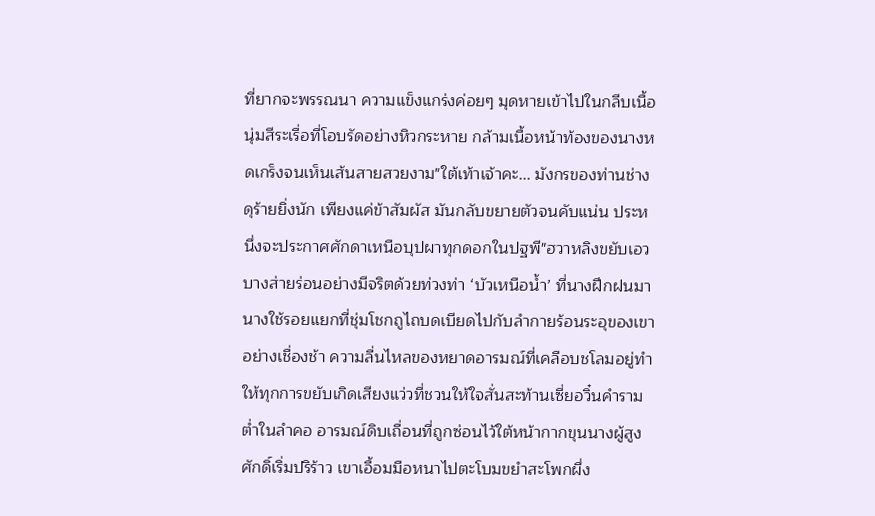ที่ยากจะพรรณนา ความแข็งแกร่งค่อยๆ มุดหายเข้าไปในกลีบเนื้อนุ่มสีระเรื่อที่โอบรัดอย่างหิวกระหาย กล้ามเนื้อหน้าท้องของนางหดเกร็งจนเห็นเส้นสายสวยงาม"ใต้เท้าเจ้าคะ... มังกรของท่านช่างดุร้ายยิ่งนัก เพียงแค่ข้าสัมผัส มันกลับขยายตัวจนคับแน่น ประหนึ่งจะประกาศศักดาเหนือบุปผาทุกดอกในปฐพี"ฮวาหลิงขยับเอวบางส่ายร่อนอย่างมีจริตด้วยท่วงท่า ‘บัวเหนือน้ำ’ ที่นางฝึกฝนมา นางใช้รอยแยกที่ชุ่มโชกถูไถบดเบียดไปกับลำกายร้อนระอุของเขาอย่างเชื่องช้า ความลื่นไหลของหยาดอารมณ์ที่เคลือบชโลมอยู่ทำให้ทุกการขยับเกิดเสียงแว่วที่ชวนให้ใจสั่นสะท้านเซี่ยอวิ๋นคำรามต่ำในลำคอ อารมณ์ดิบเถื่อนที่ถูกซ่อนไว้ใต้หน้ากากขุนนางผู้สูงศักดิ์เริ่มปริร้าว เขาเอื้อมมือหนาไปตะโบมขยำสะโพกผึ่ง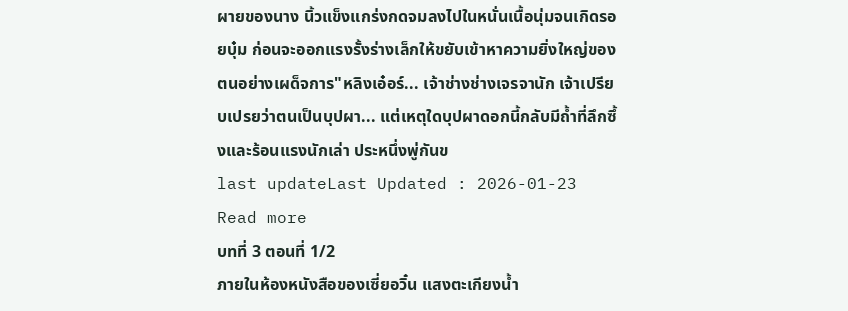ผายของนาง นิ้วแข็งแกร่งกดจมลงไปในหนั่นเนื้อนุ่มจนเกิดรอยบุ๋ม ก่อนจะออกแรงรั้งร่างเล็กให้ขยับเข้าหาความยิ่งใหญ่ของตนอย่างเผด็จการ"หลิงเอ๋อร์... เจ้าช่างช่างเจรจานัก เจ้าเปรียบเปรยว่าตนเป็นบุปผา... แต่เหตุใดบุปผาดอกนี้กลับมีถ้ำที่ลึกซึ้งและร้อนแรงนักเล่า ประหนึ่งพู่กันข
last updateLast Updated : 2026-01-23
Read more
บทที่ 3 ตอนที่ 1/2
ภายในห้องหนังสือของเซี่ยอวิ๋น แสงตะเกียงน้ำ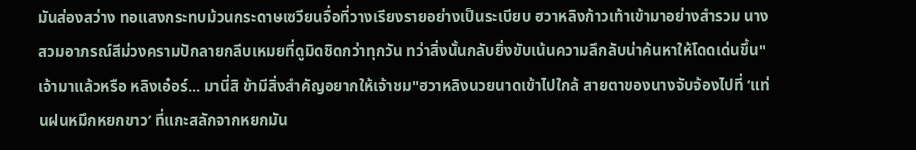มันส่องสว่าง ทอแสงกระทบม้วนกระดาษเซวียนจื่อที่วางเรียงรายอย่างเป็นระเบียบ ฮวาหลิงก้าวเท้าเข้ามาอย่างสำรวม นางสวมอาภรณ์สีม่วงครามปักลายกลีบเหมยที่ดูมิดชิดกว่าทุกวัน ทว่าสิ่งนั้นกลับยิ่งขับเน้นความลึกลับน่าค้นหาให้โดดเด่นขึ้น"เจ้ามาแล้วหรือ หลิงเอ๋อร์... มานี่สิ ข้ามีสิ่งสำคัญอยากให้เจ้าชม"ฮวาหลิงนวยนาดเข้าไปใกล้ สายตาของนางจับจ้องไปที่ ‘แท่นฝนหมึกหยกขาว’ ที่แกะสลักจากหยกมัน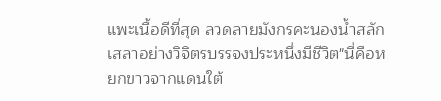แพะเนื้อดีที่สุด ลวดลายมังกรคะนองน้ำสลักเสลาอย่างวิจิตรบรรจงประหนึ่งมีชีวิต"นี่คือหยกขาวจากแดนใต้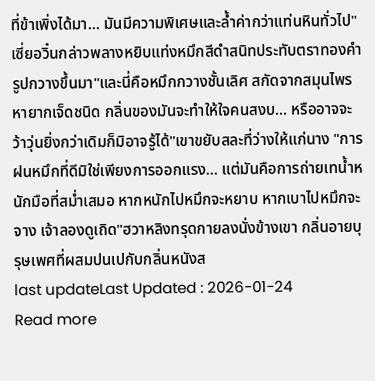ที่ข้าเพิ่งได้มา... มันมีความพิเศษและล้ำค่ากว่าแท่นหินทั่วไป" เซี่ยอวิ๋นกล่าวพลางหยิบแท่งหมึกสีดำสนิทประทับตราทองคำรูปกวางขึ้นมา"และนี่คือหมึกกวางชั้นเลิศ สกัดจากสมุนไพรหายากเจ็ดชนิด กลิ่นของมันจะทำให้ใจคนสงบ... หรืออาจจะว้าวุ่นยิ่งกว่าเดิมก็มิอาจรู้ได้"เขาขยับสละที่ว่างให้แก่นาง "การฝนหมึกที่ดีมิใช่เพียงการออกแรง... แต่มันคือการถ่ายเทน้ำหนักมือที่สม่ำเสมอ หากหนักไปหมึกจะหยาบ หากเบาไปหมึกจะจาง เจ้าลองดูเถิด"ฮวาหลิงทรุดกายลงนั่งข้างเขา กลิ่นอายบุรุษเพศที่ผสมปนเปกับกลิ่นหนังส
last updateLast Updated : 2026-01-24
Read more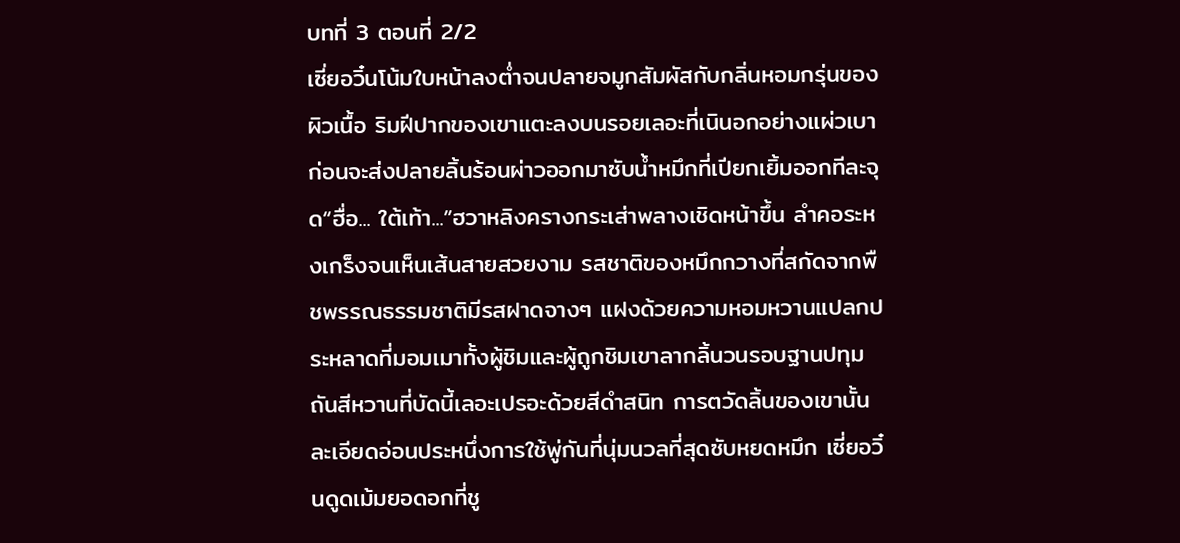บทที่ 3 ตอนที่ 2/2
เซี่ยอวิ๋นโน้มใบหน้าลงต่ำจนปลายจมูกสัมผัสกับกลิ่นหอมกรุ่นของผิวเนื้อ ริมฝีปากของเขาแตะลงบนรอยเลอะที่เนินอกอย่างแผ่วเบา ก่อนจะส่งปลายลิ้นร้อนผ่าวออกมาซับน้ำหมึกที่เปียกเยิ้มออกทีละจุด“ฮื่อ... ใต้เท้า...”ฮวาหลิงครางกระเส่าพลางเชิดหน้าขึ้น ลำคอระหงเกร็งจนเห็นเส้นสายสวยงาม รสชาติของหมึกกวางที่สกัดจากพืชพรรณธรรมชาติมีรสฝาดจางๆ แฝงด้วยความหอมหวานแปลกประหลาดที่มอมเมาทั้งผู้ชิมและผู้ถูกชิมเขาลากลิ้นวนรอบฐานปทุมถันสีหวานที่บัดนี้เลอะเปรอะด้วยสีดำสนิท การตวัดลิ้นของเขานั้นละเอียดอ่อนประหนึ่งการใช้พู่กันที่นุ่มนวลที่สุดซับหยดหมึก เซี่ยอวิ๋นดูดเม้มยอดอกที่ชู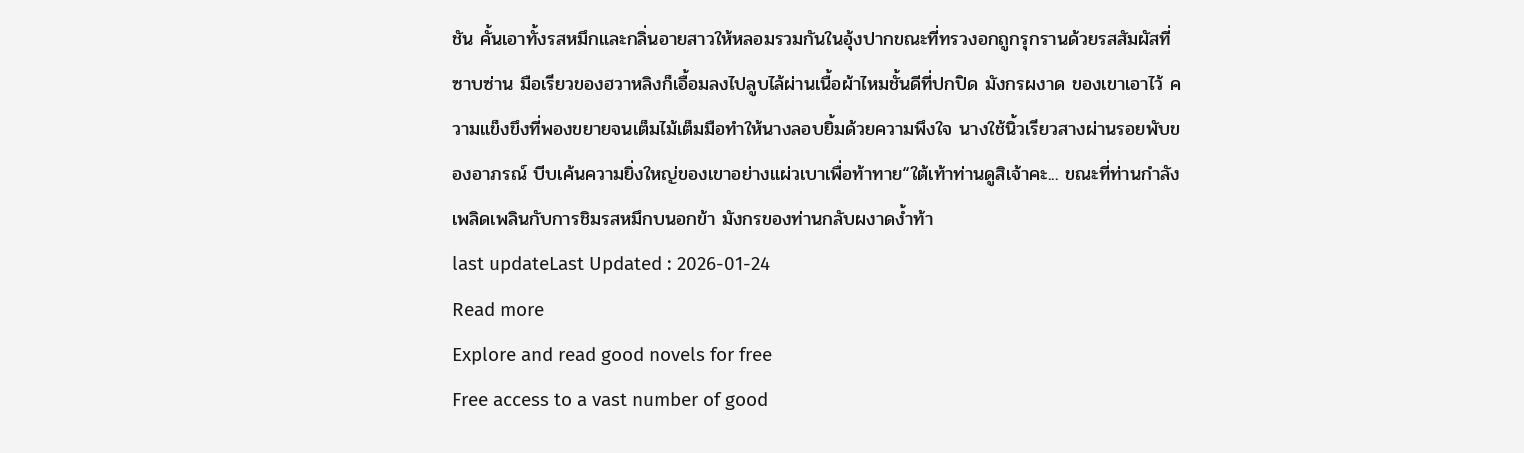ชัน คั้นเอาทั้งรสหมึกและกลิ่นอายสาวให้หลอมรวมกันในอุ้งปากขณะที่ทรวงอกถูกรุกรานด้วยรสสัมผัสที่ซาบซ่าน มือเรียวของฮวาหลิงก็เอื้อมลงไปลูบไล้ผ่านเนื้อผ้าไหมชั้นดีที่ปกปิด มังกรผงาด ของเขาเอาไว้ ความแข็งขึงที่พองขยายจนเต็มไม้เต็มมือทำให้นางลอบยิ้มด้วยความพึงใจ นางใช้นิ้วเรียวสางผ่านรอยพับของอาภรณ์ บีบเค้นความยิ่งใหญ่ของเขาอย่างแผ่วเบาเพื่อท้าทาย“ใต้เท้าท่านดูสิเจ้าคะ... ขณะที่ท่านกำลังเพลิดเพลินกับการชิมรสหมึกบนอกข้า มังกรของท่านกลับผงาดง้ำท้า
last updateLast Updated : 2026-01-24
Read more
Explore and read good novels for free
Free access to a vast number of good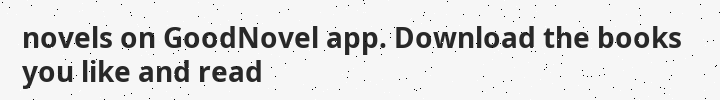novels on GoodNovel app. Download the books you like and read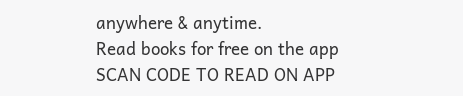anywhere & anytime.
Read books for free on the app
SCAN CODE TO READ ON APP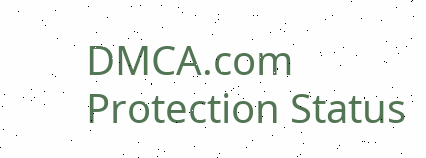DMCA.com Protection Status